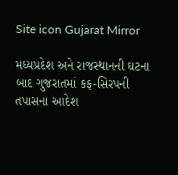Site icon Gujarat Mirror

મધ્યપ્રદેશ અને રાજસ્થાનની ઘટના બાદ ગુજરાતમાં કફ-સિરપની તપાસના આદેશ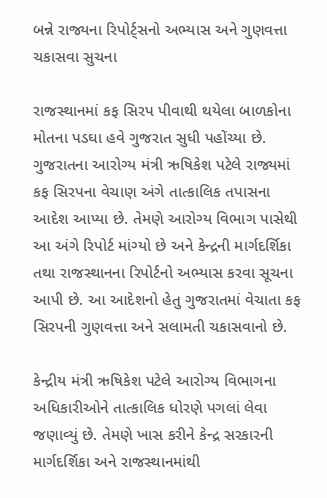બન્ને રાજ્યના રિપોર્ટ્સનો અભ્યાસ અને ગુણવત્તા ચકાસવા સુચના

રાજસ્થાનમાં કફ સિરપ પીવાથી થયેલા બાળકોના મોતના પડઘા હવે ગુજરાત સુધી પહોંચ્યા છે. ગુજરાતના આરોગ્ય મંત્રી ઋષિકેશ પટેલે રાજ્યમાં કફ સિરપના વેચાણ અંગે તાત્કાલિક તપાસના આદેશ આપ્યા છે. તેમણે આરોગ્ય વિભાગ પાસેથી આ અંગે રિપોર્ટ માંગ્યો છે અને કેન્દ્રની માર્ગદર્શિકા તથા રાજસ્થાનના રિપોર્ટનો અભ્યાસ કરવા સૂચના આપી છે. આ આદેશનો હેતુ ગુજરાતમાં વેચાતા કફ સિરપની ગુણવત્તા અને સલામતી ચકાસવાનો છે.

કેન્દ્રીય મંત્રી ઋષિકેશ પટેલે આરોગ્ય વિભાગના અધિકારીઓને તાત્કાલિક ધોરણે પગલાં લેવા જણાવ્યું છે. તેમણે ખાસ કરીને કેન્દ્ર સરકારની માર્ગદર્શિકા અને રાજસ્થાનમાંથી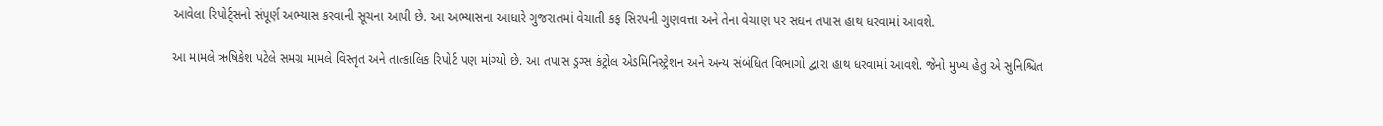આવેલા રિપોર્ટ્સનો સંપૂર્ણ અભ્યાસ કરવાની સૂચના આપી છે. આ અભ્યાસના આધારે ગુજરાતમાં વેચાતી કફ સિરપની ગુણવત્તા અને તેના વેચાણ પર સઘન તપાસ હાથ ધરવામાં આવશે.

આ મામલે ઋષિકેશ પટેલે સમગ્ર મામલે વિસ્તૃત અને તાત્કાલિક રિપોર્ટ પણ માંગ્યો છે. આ તપાસ ડ્રગ્સ કંટ્રોલ એડમિનિસ્ટ્રેશન અને અન્ય સંબંધિત વિભાગો દ્વારા હાથ ધરવામાં આવશે. જેનો મુખ્ય હેતુ એ સુનિશ્ચિત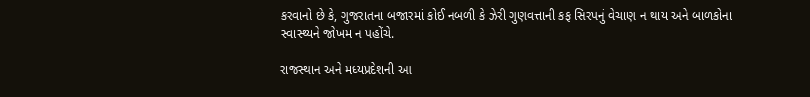કરવાનો છે કે, ગુજરાતના બજારમાં કોઈ નબળી કે ઝેરી ગુણવત્તાની કફ સિરપનું વેચાણ ન થાય અને બાળકોના સ્વાસ્થ્યને જોખમ ન પહોંચે.

રાજસ્થાન અને મધ્યપ્રદેશની આ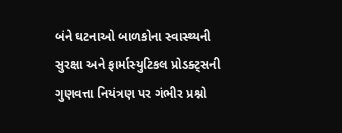બંને ઘટનાઓ બાળકોના સ્વાસ્થ્યની સુરક્ષા અને ફાર્માસ્યુટિકલ પ્રોડક્ટ્સની ગુણવત્તા નિયંત્રણ પર ગંભીર પ્રશ્નો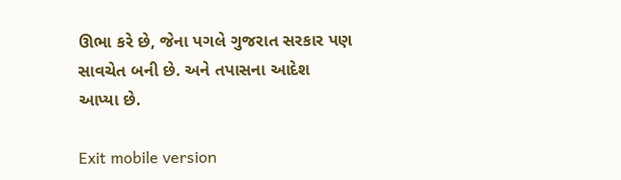ઊભા કરે છે, જેના પગલે ગુજરાત સરકાર પણ સાવચેત બની છે. અને તપાસના આદેશ આપ્યા છે.

Exit mobile version